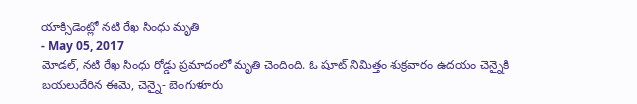యాక్సిడెంట్లో నటి రేఖ సింధు మృతి
- May 05, 2017
మోడల్, నటి రేఖ సింధు రోడ్డు ప్రమాదంలో మృతి చెందింది. ఓ షూట్ నిమిత్తం శుక్రవారం ఉదయం చెన్నైకి బయలుదేరిన ఈమె, చెన్నై- బెంగుళూరు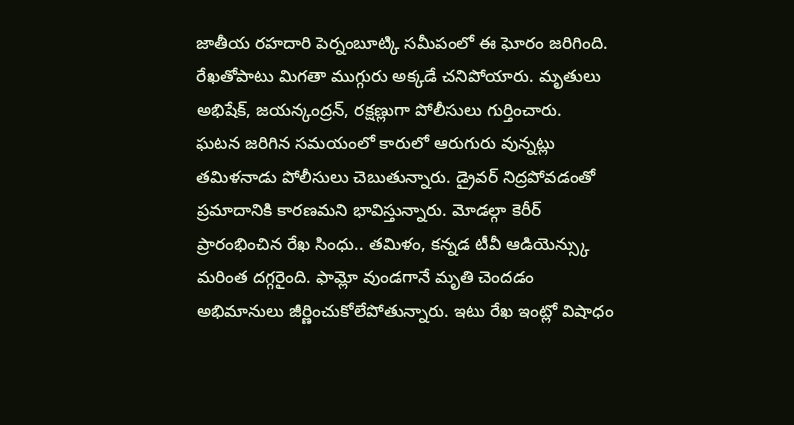జాతీయ రహదారి పెర్నంబూట్కి సమీపంలో ఈ ఘోరం జరిగింది. రేఖతోపాటు మిగతా ముగ్గురు అక్కడే చనిపోయారు. మృతులు అభిషేక్, జయన్కంద్రన్, రక్షణ్లుగా పోలీసులు గుర్తించారు.
ఘటన జరిగిన సమయంలో కారులో ఆరుగురు వున్నట్లు తమిళనాడు పోలీసులు చెబుతున్నారు. డ్రైవర్ నిద్రపోవడంతో ప్రమాదానికి కారణమని భావిస్తున్నారు. మోడల్గా కెరీర్ ప్రారంభించిన రేఖ సింధు.. తమిళం, కన్నడ టీవీ ఆడియెన్స్కు మరింత దగ్గరైంది. ఫామ్లో వుండగానే మృతి చెందడం అభిమానులు జీర్ణించుకోలేపోతున్నారు. ఇటు రేఖ ఇంట్లో విషాధం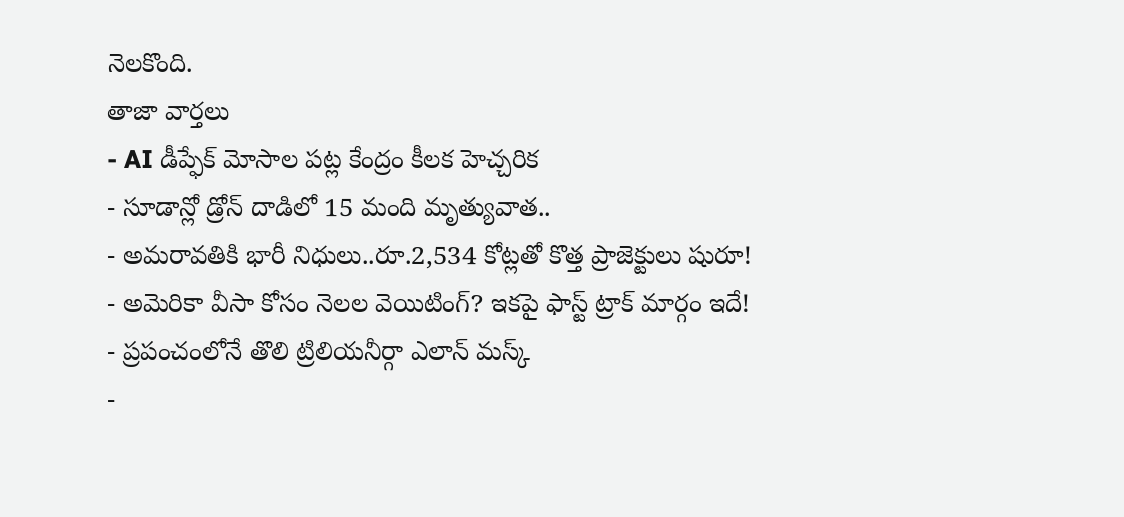నెలకొంది.
తాజా వార్తలు
- AI డీప్ఫేక్ మోసాల పట్ల కేంద్రం కీలక హెచ్చరిక
- సూడాన్లో డ్రోన్ దాడిలో 15 మంది మృత్యువాత..
- అమరావతికి భారీ నిధులు..రూ.2,534 కోట్లతో కొత్త ప్రాజెక్టులు షురూ!
- అమెరికా వీసా కోసం నెలల వెయిటింగ్? ఇకపై ఫాస్ట్ ట్రాక్ మార్గం ఇదే!
- ప్రపంచంలోనే తొలి ట్రిలియనీర్గా ఎలాన్ మస్క్
-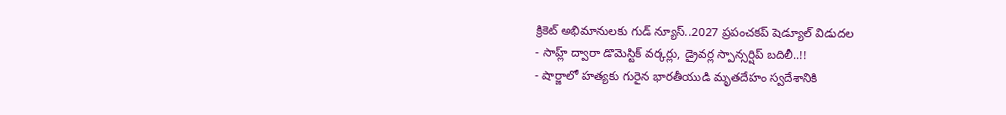క్రికెట్ అభిమానులకు గుడ్ న్యూస్..2027 ప్రపంచకప్ షెడ్యూల్ విడుదల
- సాహ్ల్ ద్వారా డొమెస్టిక్ వర్కర్లు, డ్రైవర్ల స్పాన్సర్షిప్ బదిలీ..!!
- షార్జాలో హత్యకు గురైన భారతీయుడి మృతదేహం స్వదేశానికి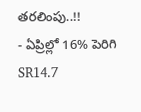తరలింపు..!!
- ఏప్రిల్లో 16% పెరిగి SR14.7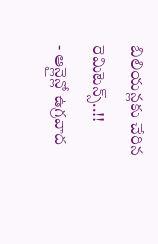బిలియన్లకు చేరిన రెమిటెన్స్..!!
- ఆన్లైన్లో ఉగ్రవాద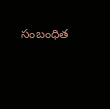సంబంధిత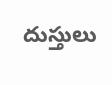దుస్తులు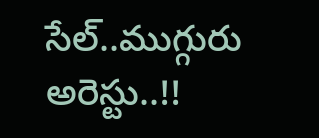సేల్..ముగ్గురు అరెస్టు..!!